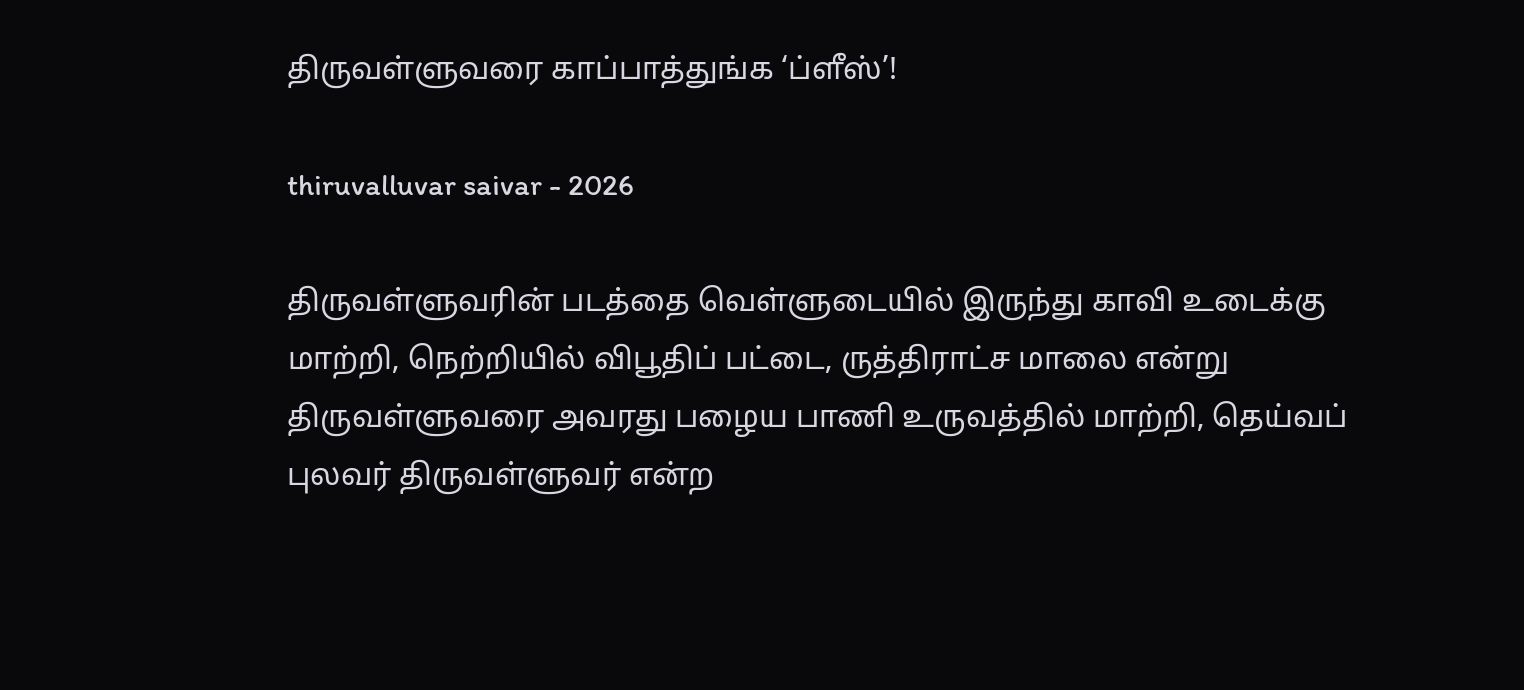திருவள்ளுவரை காப்பாத்துங்க ‘ப்ளீஸ்’!

thiruvalluvar saivar - 2026

திருவள்ளுவரின் படத்தை வெள்ளுடையில் இருந்து காவி உடைக்கு மாற்றி, நெற்றியில் விபூதிப் பட்டை, ருத்திராட்ச மாலை என்று திருவள்ளுவரை அவரது பழைய பாணி உருவத்தில் மாற்றி, தெய்வப் புலவர் திருவள்ளுவர் என்ற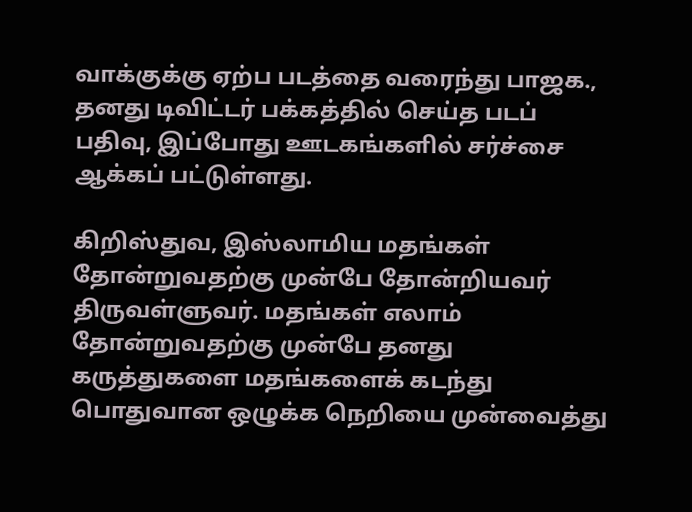வாக்குக்கு ஏற்ப படத்தை வரைந்து பாஜக., தனது டிவிட்டர் பக்கத்தில் செய்த படப் பதிவு, இப்போது ஊடகங்களில் சர்ச்சை ஆக்கப் பட்டுள்ளது.

கிறிஸ்துவ, இஸ்லாமிய மதங்கள் தோன்றுவதற்கு முன்பே தோன்றியவர் திருவள்ளுவர். மதங்கள் எலாம் தோன்றுவதற்கு முன்பே தனது கருத்துகளை மதங்களைக் கடந்து பொதுவான ஒழுக்க நெறியை முன்வைத்து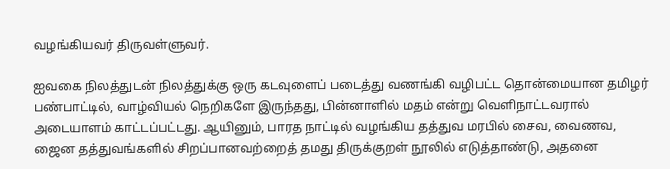வழங்கியவர் திருவள்ளுவர்.

ஐவகை நிலத்துடன் நிலத்துக்கு ஒரு கடவுளைப் படைத்து வணங்கி வழிபட்ட தொன்மையான தமிழர் பண்பாட்டில், வாழ்வியல் நெறிகளே இருந்தது, பின்னாளில் மதம் என்று வெளிநாட்டவரால் அடையாளம் காட்டப்பட்டது. ஆயினும், பாரத நாட்டில் வழங்கிய தத்துவ மரபில் சைவ, வைணவ, ஜைன தத்துவங்களில் சிறப்பானவற்றைத் தமது திருக்குறள் நூலில் எடுத்தாண்டு, அதனை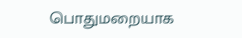பொதுமறையாக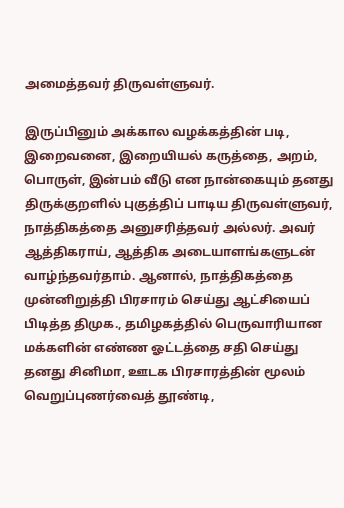அமைத்தவர் திருவள்ளுவர்.

இருப்பினும் அக்கால வழக்கத்தின் படி, இறைவனை, இறையியல் கருத்தை, அறம், பொருள், இன்பம் வீடு என நான்கையும் தனது திருக்குறளில் புகுத்திப் பாடிய திருவள்ளுவர், நாத்திகத்தை அனுசரித்தவர் அல்லர். அவர் ஆத்திகராய், ஆத்திக அடையாளங்களுடன் வாழ்ந்தவர்தாம். ஆனால், நாத்திகத்தை முன்னிறுத்தி பிரசாரம் செய்து ஆட்சியைப் பிடித்த திமுக., தமிழகத்தில் பெருவாரியான மக்களின் எண்ண ஓட்டத்தை சதி செய்து தனது சினிமா, ஊடக பிரசாரத்தின் மூலம் வெறுப்புணர்வைத் தூண்டி,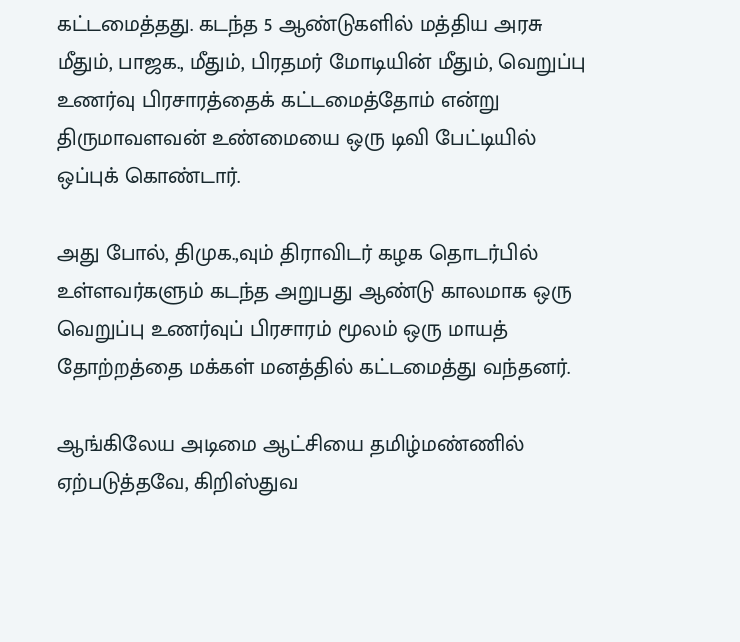கட்டமைத்தது. கடந்த 5 ஆண்டுகளில் மத்திய அரசு மீதும், பாஜக., மீதும், பிரதமர் மோடியின் மீதும், வெறுப்பு உணர்வு பிரசாரத்தைக் கட்டமைத்தோம் என்று திருமாவளவன் உண்மையை ஒரு டிவி பேட்டியில் ஒப்புக் கொண்டார்.

அது போல், திமுக.,வும் திராவிடர் கழக தொடர்பில் உள்ளவர்களும் கடந்த அறுபது ஆண்டு காலமாக ஒரு வெறுப்பு உணர்வுப் பிரசாரம் மூலம் ஒரு மாயத் தோற்றத்தை மக்கள் மனத்தில் கட்டமைத்து வந்தனர்.

ஆங்கிலேய அடிமை ஆட்சியை தமிழ்மண்ணில் ஏற்படுத்தவே, கிறிஸ்துவ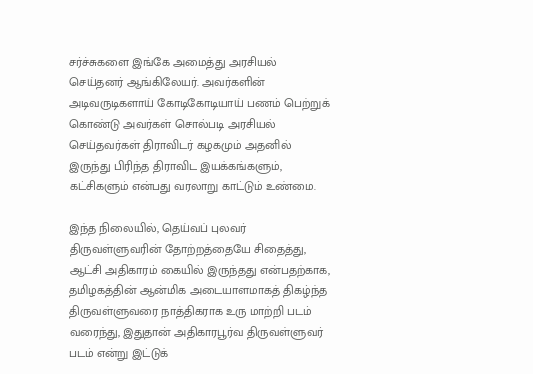சர்ச்சுகளை இங்கே அமைத்து அரசியல் செய்தனர் ஆங்கிலேயர். அவர்களின் அடிவருடிகளாய் கோடிகோடியாய் பணம் பெற்றுக் கொண்டு அவர்கள் சொல்படி அரசியல் செய்தவர்கள் திராவிடர் கழகமும் அதனில் இருந்து பிரிந்த திராவிட இயக்கங்களும், கட்சிகளும் என்பது வரலாறு காட்டும் உண்மை.

இந்த நிலையில், தெய்வப் புலவர் திருவள்ளுவரின் தோற்றத்தையே சிதைத்து, ஆட்சி அதிகாரம் கையில் இருந்தது என்பதற்காக, தமிழகத்தின் ஆன்மிக அடையாளமாகத் திகழ்ந்த திருவள்ளுவரை நாத்திகராக உரு மாற்றி படம் வரைந்து, இதுதான் அதிகாரபூர்வ திருவள்ளுவர் படம் என்று இட்டுக்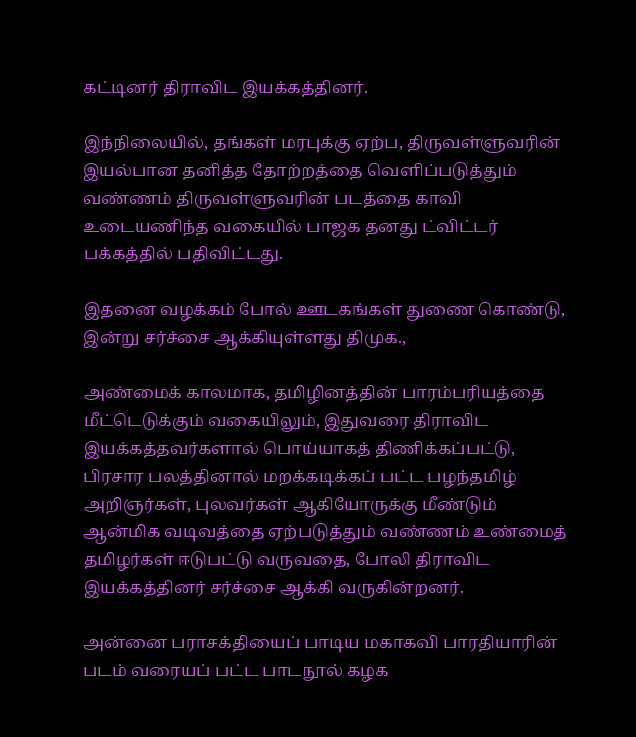கட்டினர் திராவிட இயக்கத்தினர்.

இந்நிலையில், தங்கள் மரபுக்கு ஏற்ப, திருவள்ளுவரின் இயல்பான தனித்த தோற்றத்தை வெளிப்படுத்தும் வண்ணம் திருவள்ளுவரின் படத்தை காவி உடையணிந்த வகையில் பாஜக தனது ட்விட்டர் பக்கத்தில் பதிவிட்டது.

இதனை வழக்கம் போல் ஊடகங்கள் துணை கொண்டு, இன்று சர்ச்சை ஆக்கியுள்ளது திமுக.,

அண்மைக் காலமாக, தமிழினத்தின் பாரம்பரியத்தை மீட்டெடுக்கும் வகையிலும், இதுவரை திராவிட இயக்கத்தவர்களால் பொய்யாகத் திணிக்கப்பட்டு, பிரசார பலத்தினால் மறக்கடிக்கப் பட்ட பழந்தமிழ் அறிஞர்கள், புலவர்கள் ஆகியோருக்கு மீண்டும் ஆன்மிக வடிவத்தை ஏற்படுத்தும் வண்ணம் உண்மைத் தமிழர்கள் ஈடுபட்டு வருவதை, போலி திராவிட இயக்கத்தினர் சர்ச்சை ஆக்கி வருகின்றனர்.

அன்னை பராசக்தியைப் பாடிய மகாகவி பாரதியாரின் படம் வரையப் பட்ட பாடநூல் கழக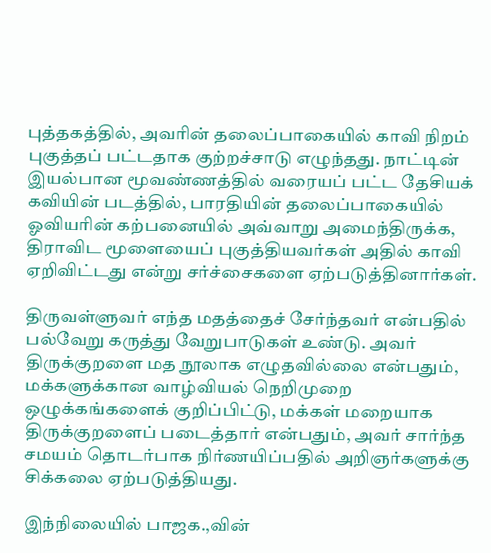புத்தகத்தில், அவரின் தலைப்பாகையில் காவி நிறம் புகுத்தப் பட்டதாக குற்றச்சாடு எழுந்தது. நாட்டின் இயல்பான மூவண்ணத்தில் வரையப் பட்ட தேசியக் கவியின் படத்தில், பாரதியின் தலைப்பாகையில் ஓவியரின் கற்பனையில் அவ்வாறு அமைந்திருக்க, திராவிட மூளையைப் புகுத்தியவர்கள் அதில் காவி ஏறிவிட்டது என்று சர்ச்சைகளை ஏற்படுத்தினார்கள்.

திருவள்ளுவர் எந்த மதத்தைச் சேர்ந்தவர் என்பதில் பல்வேறு கருத்து வேறுபாடுகள் உண்டு. அவர் திருக்குறளை மத நூலாக எழுதவில்லை என்பதும், மக்களுக்கான வாழ்வியல் நெறிமுறை ஒழுக்கங்களைக் குறிப்பிட்டு, மக்கள் மறையாக திருக்குறளைப் படைத்தார் என்பதும், அவர் சார்ந்த சமயம் தொடர்பாக நிர்ணயிப்பதில் அறிஞர்களுக்கு சிக்கலை ஏற்படுத்தியது.

இந்நிலையில் பாஜக.,வின்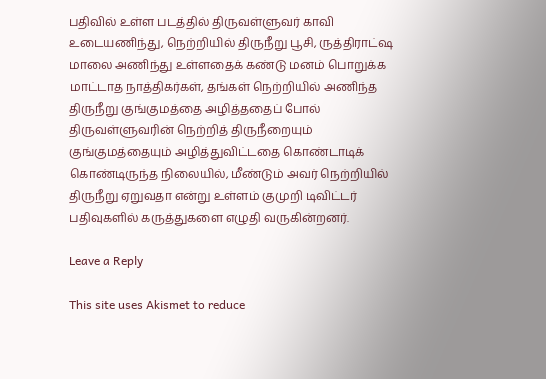பதிவில் உள்ள படத்தில் திருவள்ளுவர் காவி உடையணிந்து, நெற்றியில் திருநீறு பூசி, ருத்திராட்ஷ மாலை அணிந்து உள்ளதைக் கண்டு மனம் பொறுக்க மாட்டாத நாத்திகர்கள், தங்கள் நெற்றியில் அணிந்த திருநீறு குங்குமத்தை அழித்ததைப் போல் திருவள்ளுவரின் நெற்றித் திருநீறையும் குங்குமத்தையும் அழித்துவிட்டதை கொண்டாடிக் கொண்டிருந்த நிலையில், மீண்டும் அவர் நெற்றியில் திருநீறு ஏறுவதா என்று உள்ளம் குமுறி டிவிட்டர் பதிவுகளில் கருத்துகளை எழுதி வருகின்றனர்.

Leave a Reply

This site uses Akismet to reduce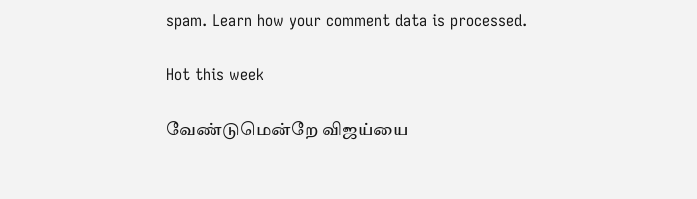spam. Learn how your comment data is processed.

Hot this week

வேண்டுமென்றே விஜய்யை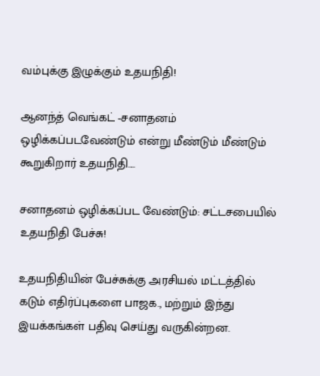வம்புக்கு இழுக்கும் உதயநிதி!

ஆனந்த் வெங்கட் -சனாதனம் ஒழிக்கப்படவேண்டும் என்று மீண்டும் மீண்டும் கூறுகிறார் உதயநிதி....

சனாதனம் ஒழிக்கப்பட வேண்டும்: சட்டசபையில் உதயநிதி பேச்சு!

உதயநிதியின் பேச்சுக்கு அரசியல் மட்டத்தில் கடும் எதிர்ப்புகளை பாஜக., மற்றும் இந்து இயக்கங்கள் பதிவு செய்து வருகின்றன.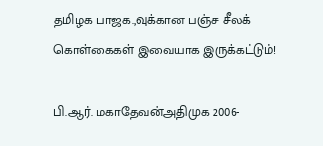தமிழக பாஜக.,வுக்கான பஞ்ச சீலக் கொள்கைகள் இவையாக இருக்கட்டும்!

பி.ஆர். மகாதேவன்அதிமுக 2006-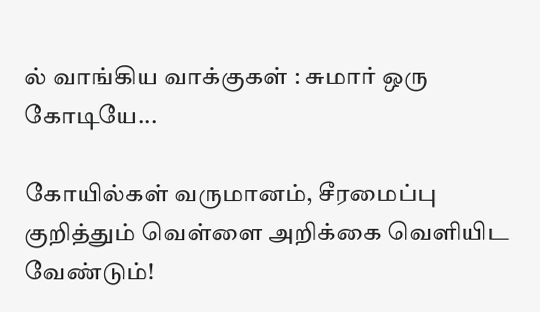ல் வாங்கிய வாக்குகள் : சுமார் ஒரு கோடியே...

கோயில்கள் வருமானம், சீரமைப்பு குறித்தும் வெள்ளை அறிக்கை வெளியிட வேண்டும்!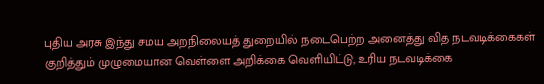புதிய அரசு இந்து சமய அறநிலையத் துறையில் நடைபெற்ற அனைத்து வித நடவடிக்கைகள் குறித்தும் முழுமையான வெள்ளை அறிக்கை வெளியிட்டு, உரிய நடவடிக்கை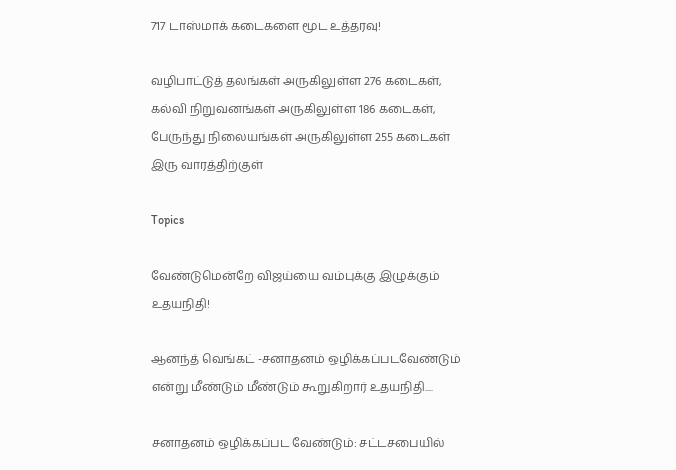717 டாஸ்மாக் கடைகளை மூட உத்தரவு!

வழிபாட்டுத் தலங்கள் அருகிலுள்ள 276 கடைகள், கல்வி நிறுவனங்கள் அருகிலுள்ள 186 கடைகள், பேருந்து நிலையங்கள் அருகிலுள்ள 255 கடைகள் இரு வாரத்திற்குள்

Topics

வேண்டுமென்றே விஜய்யை வம்புக்கு இழுக்கும் உதயநிதி!

ஆனந்த் வெங்கட் -சனாதனம் ஒழிக்கப்படவேண்டும் என்று மீண்டும் மீண்டும் கூறுகிறார் உதயநிதி....

சனாதனம் ஒழிக்கப்பட வேண்டும்: சட்டசபையில்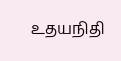உதயநிதி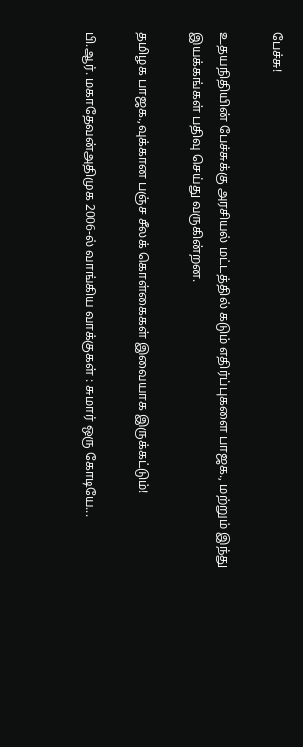பேச்சு!

உதயநிதியின் பேச்சுக்கு அரசியல் மட்டத்தில் கடும் எதிர்ப்புகளை பாஜக., மற்றும் இந்து இயக்கங்கள் பதிவு செய்து வருகின்றன.

தமிழக பாஜக.,வுக்கான பஞ்ச சீலக் கொள்கைகள் இவையாக இருக்கட்டும்!

பி.ஆர். மகாதேவன்அதிமுக 2006-ல் வாங்கிய வாக்குகள் : சுமார் ஒரு கோடியே...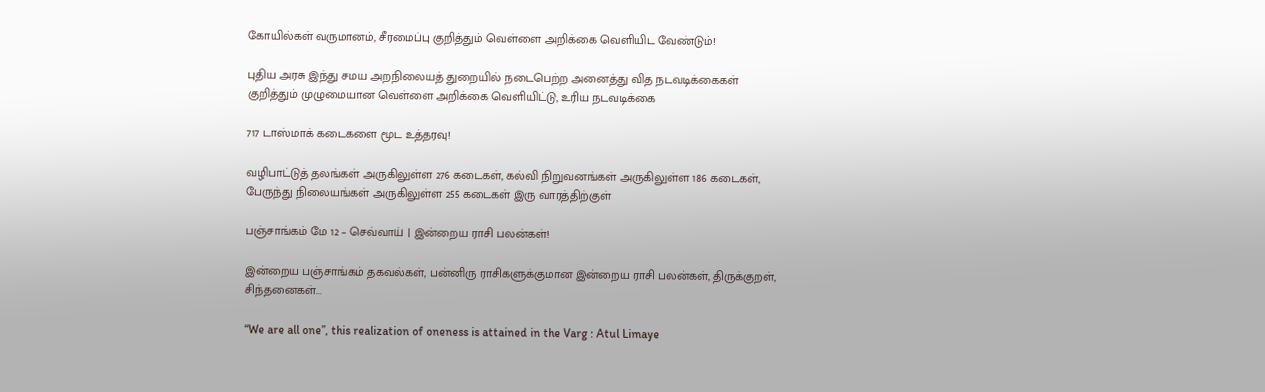கோயில்கள் வருமானம், சீரமைப்பு குறித்தும் வெள்ளை அறிக்கை வெளியிட வேண்டும்!

புதிய அரசு இந்து சமய அறநிலையத் துறையில் நடைபெற்ற அனைத்து வித நடவடிக்கைகள் குறித்தும் முழுமையான வெள்ளை அறிக்கை வெளியிட்டு, உரிய நடவடிக்கை

717 டாஸ்மாக் கடைகளை மூட உத்தரவு!

வழிபாட்டுத் தலங்கள் அருகிலுள்ள 276 கடைகள், கல்வி நிறுவனங்கள் அருகிலுள்ள 186 கடைகள், பேருந்து நிலையங்கள் அருகிலுள்ள 255 கடைகள் இரு வாரத்திற்குள்

பஞ்சாங்கம் மே 12 – செவ்வாய் | இன்றைய ராசி பலன்கள்!

இன்றைய பஞ்சாங்கம் தகவல்கள், பன்னிரு ராசிகளுக்குமான இன்றைய ராசி பலன்கள், திருக்குறள், சிந்தனைகள்...

“We are all one”, this realization of oneness is attained in the Varg : Atul Limaye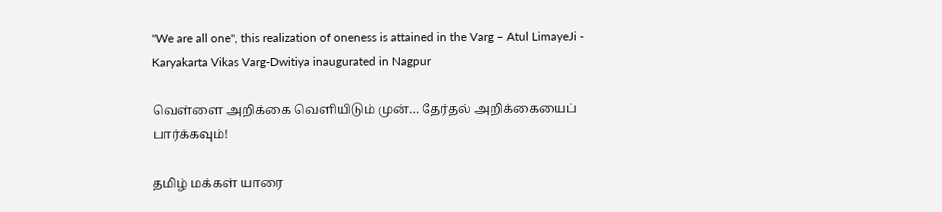"We are all one", this realization of oneness is attained in the Varg – Atul LimayeJi - Karyakarta Vikas Varg-Dwitiya inaugurated in Nagpur

வெள்ளை அறிக்கை வெளியிடும் முன்… தேர்தல் அறிக்கையைப் பார்க்கவும்!

தமிழ் மக்கள் யாரை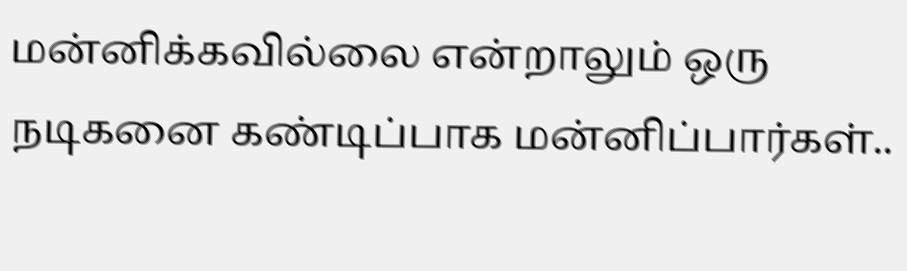மன்னிக்கவில்லை என்றாலும் ஒரு நடிகனை கண்டிப்பாக மன்னிப்பார்கள்..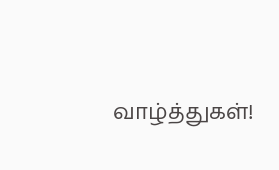வாழ்த்துகள்!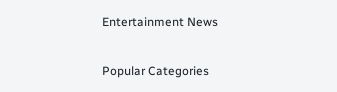Entertainment News

Popular Categories